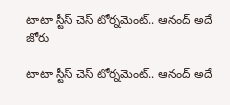టాటా స్టీస్ చెస్ టోర్నమెంట్‌‌.. ఆనంద్ అదే జోరు

టాటా స్టీస్ చెస్ టోర్నమెంట్‌‌.. ఆనంద్ అదే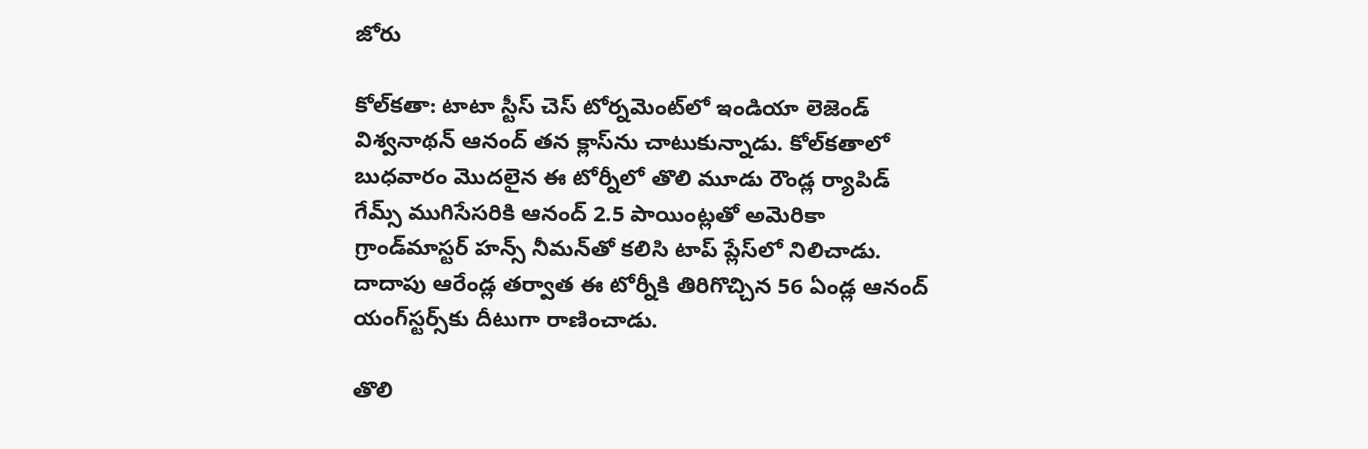జోరు

కోల్‌‌కతా: టాటా స్టీస్ చెస్ టోర్నమెంట్‌‌లో ఇండియా లెజెండ్ విశ్వనాథన్ ఆనంద్ తన క్లాస్‌‌ను చాటుకున్నాడు. కోల్‌‌కతాలో బుధవారం మొదలైన ఈ టోర్నీలో తొలి మూడు రౌండ్ల ర్యాపిడ్ గేమ్స్‌‌ ముగిసేసరికి ఆనంద్ 2.5 పాయింట్లతో అమెరికా గ్రాండ్‌‌మాస్టర్ హన్స్ నీమన్‌‌తో కలిసి టాప్ ప్లేస్‌‌లో నిలిచాడు.  దాదాపు ఆరేండ్ల తర్వాత ఈ టోర్నీకి తిరిగొచ్చిన 56 ఏండ్ల ఆనంద్ యంగ్‌‌స్టర్స్‌‌కు దీటుగా రాణించాడు.

తొలి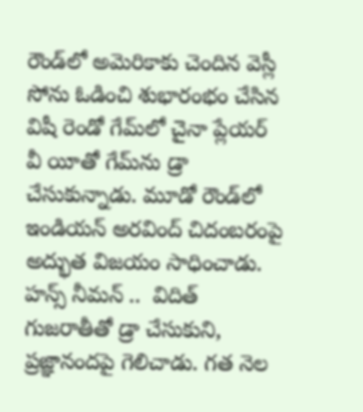రౌండ్‌‌లో అమెరికాకు చెందిన వెస్లీ సోను ఓడించి శుభారంభం చేసిన విషీ రెండో గేమ్‌లో చైనా ప్లేయర్ వీ యీతో గేమ్‌‌ను డ్రా చేసుకున్నాడు. మూడో రౌండ్‌‌లో ఇండియన్ అరవింద్ చిదంబరంపై అద్భుత విజయం సాధించాడు. హన్స్ నీమన్ ..  విదిత్ గుజరాతీతో డ్రా చేసుకుని, ప్రజ్ఞానందపై గెలిచాడు. గత నెల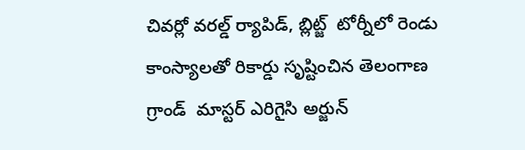చివర్లో వరల్డ్ ర్యాపిడ్, బ్లిట్జ్‌‌  టోర్నీలో రెండు కాంస్యాలతో రికార్డు సృష్టించిన తెలంగాణ గ్రాండ్  మాస్టర్ ఎరిగైసి అర్జున్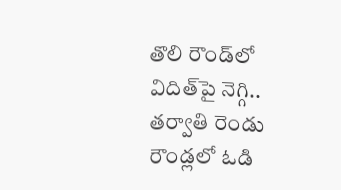తొలి రౌండ్‌‌లో విదిత్‌‌పై నెగ్గి.. తర్వాతి రెండు రౌండ్లలో ఓడి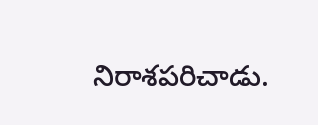నిరాశపరిచాడు.